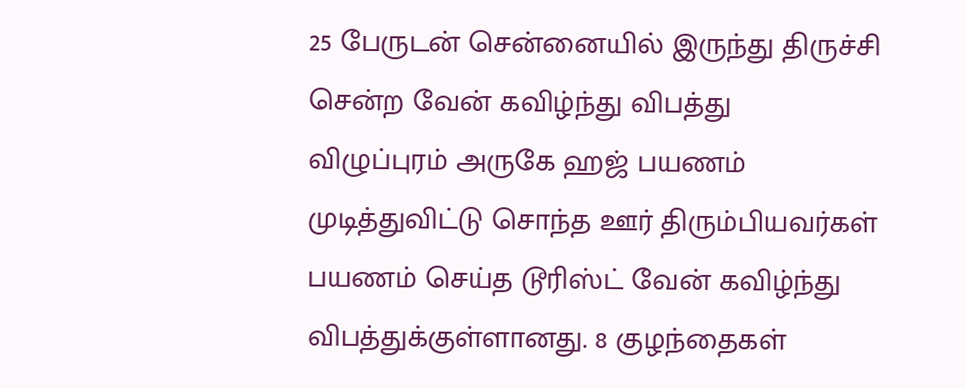25 பேருடன் சென்னையில் இருந்து திருச்சி சென்ற வேன் கவிழ்ந்து விபத்து
விழுப்புரம் அருகே ஹஜ் பயணம் முடித்துவிட்டு சொந்த ஊர் திரும்பியவர்கள் பயணம் செய்த டூரிஸ்ட் வேன் கவிழ்ந்து விபத்துக்குள்ளானது. 8 குழந்தைகள்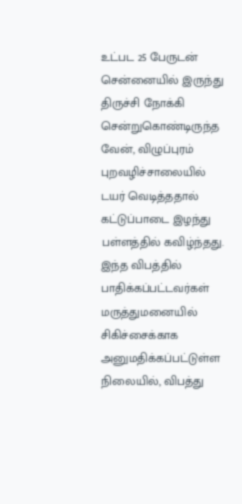உட்பட 25 பேருடன் சென்னையில் இருந்து திருச்சி நோக்கி சென்றுகொண்டிருந்த வேன், விழுப்புரம் புறவழிச்சாலையில் டயர் வெடித்ததால் கட்டுப்பாடை இழந்து பள்ளத்தில் கவிழ்ந்தது.
இந்த விபத்தில் பாதிக்கப்பட்டவர்கள் மருத்துமனையில் சிகிச்சைக்காக அனுமதிக்கப்பட்டுள்ள நிலையில், விபத்து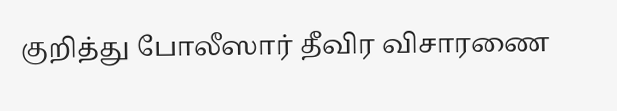குறித்து போலீஸார் தீவிர விசாரணை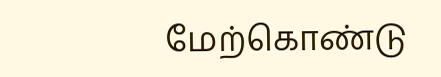மேற்கொண்டு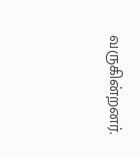வருகின்றனர்.